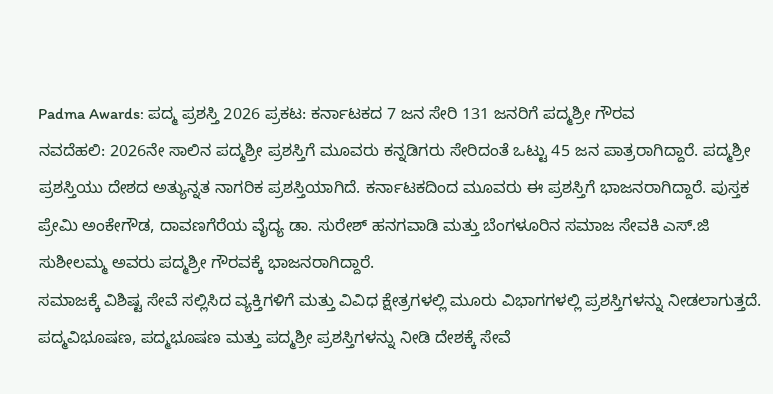Padma Awards: ಪದ್ಮ ಪ್ರಶಸ್ತಿ 2026 ಪ್ರಕಟ: ಕರ್ನಾಟಕದ 7 ಜನ ಸೇರಿ 131 ಜನರಿಗೆ ಪದ್ಮಶ್ರೀ ಗೌರವ
ನವದೆಹಲಿ: 2026ನೇ ಸಾಲಿನ ಪದ್ಮಶ್ರೀ ಪ್ರಶಸ್ತಿಗೆ ಮೂವರು ಕನ್ನಡಿಗರು ಸೇರಿದಂತೆ ಒಟ್ಟು 45 ಜನ ಪಾತ್ರರಾಗಿದ್ದಾರೆ. ಪದ್ಮಶ್ರೀ ಪ್ರಶಸ್ತಿಯು ದೇಶದ ಅತ್ಯುನ್ನತ ನಾಗರಿಕ ಪ್ರಶಸ್ತಿಯಾಗಿದೆ. ಕರ್ನಾಟಕದಿಂದ ಮೂವರು ಈ ಪ್ರಶಸ್ತಿಗೆ ಭಾಜನರಾಗಿದ್ದಾರೆ. ಪುಸ್ತಕ ಪ್ರೇಮಿ ಅಂಕೇಗೌಡ, ದಾವಣಗೆರೆಯ ವೈದ್ಯ ಡಾ. ಸುರೇಶ್ ಹನಗವಾಡಿ ಮತ್ತು ಬೆಂಗಳೂರಿನ ಸಮಾಜ ಸೇವಕಿ ಎಸ್.ಜಿ ಸುಶೀಲಮ್ಮ ಅವರು ಪದ್ಮಶ್ರೀ ಗೌರವಕ್ಕೆ ಭಾಜನರಾಗಿದ್ದಾರೆ.
ಸಮಾಜಕ್ಕೆ ವಿಶಿಷ್ಟ ಸೇವೆ ಸಲ್ಲಿಸಿದ ವ್ಯಕ್ತಿಗಳಿಗೆ ಮತ್ತು ವಿವಿಧ ಕ್ಷೇತ್ರಗಳಲ್ಲಿ ಮೂರು ವಿಭಾಗಗಳಲ್ಲಿ ಪ್ರಶಸ್ತಿಗಳನ್ನು ನೀಡಲಾಗುತ್ತದೆ. ಪದ್ಮವಿಭೂಷಣ, ಪದ್ಮಭೂಷಣ ಮತ್ತು ಪದ್ಮಶ್ರೀ ಪ್ರಶಸ್ತಿಗಳನ್ನು ನೀಡಿ ದೇಶಕ್ಕೆ ಸೇವೆ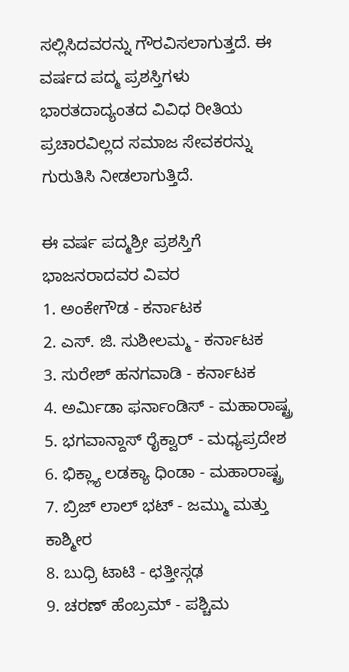ಸಲ್ಲಿಸಿದವರನ್ನು ಗೌರವಿಸಲಾಗುತ್ತದೆ. ಈ ವರ್ಷದ ಪದ್ಮ ಪ್ರಶಸ್ತಿಗಳು ಭಾರತದಾದ್ಯಂತದ ವಿವಿಧ ರೀತಿಯ ಪ್ರಚಾರವಿಲ್ಲದ ಸಮಾಜ ಸೇವಕರನ್ನು ಗುರುತಿಸಿ ನೀಡಲಾಗುತ್ತಿದೆ.

ಈ ವರ್ಷ ಪದ್ಮಶ್ರೀ ಪ್ರಶಸ್ತಿಗೆ ಭಾಜನರಾದವರ ವಿವರ
1. ಅಂಕೇಗೌಡ - ಕರ್ನಾಟಕ
2. ಎಸ್. ಜಿ. ಸುಶೀಲಮ್ಮ - ಕರ್ನಾಟಕ
3. ಸುರೇಶ್ ಹನಗವಾಡಿ - ಕರ್ನಾಟಕ
4. ಅರ್ಮಿಡಾ ಫರ್ನಾಂಡಿಸ್ - ಮಹಾರಾಷ್ಟ್ರ
5. ಭಗವಾನ್ದಾಸ್ ರೈಕ್ವಾರ್ - ಮಧ್ಯಪ್ರದೇಶ
6. ಭಿಕ್ಲ್ಯಾ ಲಡಕ್ಯಾ ಧಿಂಡಾ - ಮಹಾರಾಷ್ಟ್ರ
7. ಬ್ರಿಜ್ ಲಾಲ್ ಭಟ್ - ಜಮ್ಮು ಮತ್ತು ಕಾಶ್ಮೀರ
8. ಬುಧ್ರಿ ಟಾಟಿ - ಛತ್ತೀಸ್ಗಢ
9. ಚರಣ್ ಹೆಂಬ್ರಮ್ - ಪಶ್ಚಿಮ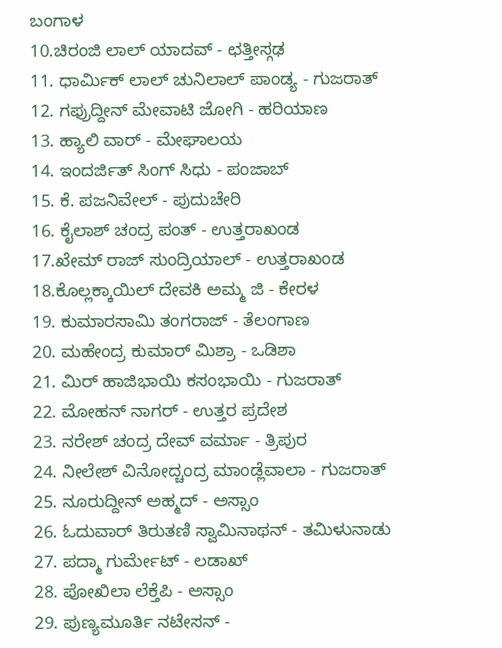ಬಂಗಾಳ
10.ಚಿರಂಜಿ ಲಾಲ್ ಯಾದವ್ - ಛತ್ತೀಸ್ಗಢ
11. ಧಾರ್ಮಿಕ್ ಲಾಲ್ ಚುನಿಲಾಲ್ ಪಾಂಡ್ಯ - ಗುಜರಾತ್
12. ಗಫ್ರುದ್ದೀನ್ ಮೇವಾಟಿ ಜೋಗಿ - ಹರಿಯಾಣ
13. ಹ್ಯಾಲಿ ವಾರ್ - ಮೇಘಾಲಯ
14. ಇಂದರ್ಜಿತ್ ಸಿಂಗ್ ಸಿಧು - ಪಂಜಾಬ್
15. ಕೆ. ಪಜನಿವೇಲ್ - ಪುದುಚೇರಿ
16. ಕೈಲಾಶ್ ಚಂದ್ರ ಪಂತ್ - ಉತ್ತರಾಖಂಡ
17.ಖೇಮ್ ರಾಜ್ ಸುಂದ್ರಿಯಾಲ್ - ಉತ್ತರಾಖಂಡ
18.ಕೊಲ್ಲಕ್ಕಾಯಿಲ್ ದೇವಕಿ ಅಮ್ಮ ಜಿ - ಕೇರಳ
19. ಕುಮಾರಸಾಮಿ ತಂಗರಾಜ್ - ತೆಲಂಗಾಣ
20. ಮಹೇಂದ್ರ ಕುಮಾರ್ ಮಿಶ್ರಾ - ಒಡಿಶಾ
21. ಮಿರ್ ಹಾಜಿಭಾಯಿ ಕಸಂಭಾಯಿ - ಗುಜರಾತ್
22. ಮೋಹನ್ ನಾಗರ್ - ಉತ್ತರ ಪ್ರದೇಶ
23. ನರೇಶ್ ಚಂದ್ರ ದೇವ್ ವರ್ಮಾ - ತ್ರಿಪುರ
24. ನೀಲೇಶ್ ವಿನೋದ್ಚಂದ್ರ ಮಾಂಡ್ಲೆವಾಲಾ - ಗುಜರಾತ್
25. ನೂರುದ್ದೀನ್ ಅಹ್ಮದ್ - ಅಸ್ಸಾಂ
26. ಓದುವಾರ್ ತಿರುತಣಿ ಸ್ವಾಮಿನಾಥನ್ - ತಮಿಳುನಾಡು
27. ಪದ್ಮಾ ಗುರ್ಮೇಟ್ - ಲಡಾಖ್
28. ಪೋಖಿಲಾ ಲೆಕ್ತೆಪಿ - ಅಸ್ಸಾಂ
29. ಪುಣ್ಯಮೂರ್ತಿ ನಟೇಸನ್ -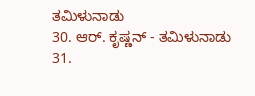ತಮಿಳುನಾಡು
30. ಆರ್. ಕೃಷ್ಣನ್ - ತಮಿಳುನಾಡು
31.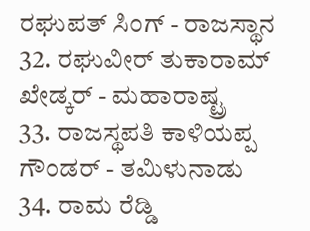ರಘುಪತ್ ಸಿಂಗ್ - ರಾಜಸ್ಥಾನ
32. ರಘುವೀರ್ ತುಕಾರಾಮ್ ಖೇಡ್ಕರ್ - ಮಹಾರಾಷ್ಟ್ರ
33. ರಾಜಸ್ಥಪತಿ ಕಾಳಿಯಪ್ಪ ಗೌಂಡರ್ - ತಮಿಳುನಾಡು
34. ರಾಮ ರೆಡ್ಡಿ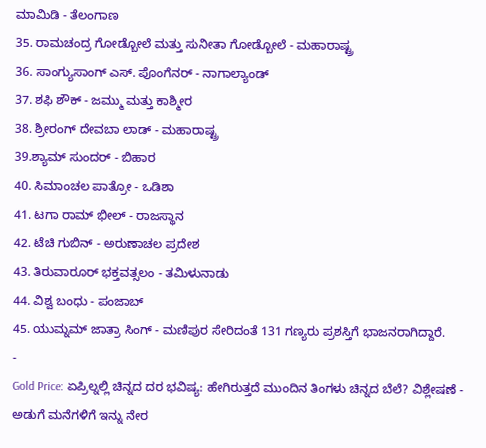ಮಾಮಿಡಿ - ತೆಲಂಗಾಣ
35. ರಾಮಚಂದ್ರ ಗೋಡ್ಬೋಲೆ ಮತ್ತು ಸುನೀತಾ ಗೋಡ್ಬೋಲೆ - ಮಹಾರಾಷ್ಟ್ರ
36. ಸಾಂಗ್ಯುಸಾಂಗ್ ಎಸ್. ಪೊಂಗೆನರ್ - ನಾಗಾಲ್ಯಾಂಡ್
37. ಶಫಿ ಶೌಕ್ - ಜಮ್ಮು ಮತ್ತು ಕಾಶ್ಮೀರ
38. ಶ್ರೀರಂಗ್ ದೇವಬಾ ಲಾಡ್ - ಮಹಾರಾಷ್ಟ್ರ
39.ಶ್ಯಾಮ್ ಸುಂದರ್ - ಬಿಹಾರ
40. ಸಿಮಾಂಚಲ ಪಾತ್ರೋ - ಒಡಿಶಾ
41. ಟಗಾ ರಾಮ್ ಭೀಲ್ - ರಾಜಸ್ಥಾನ
42. ಟೆಚಿ ಗುಬಿನ್ - ಅರುಣಾಚಲ ಪ್ರದೇಶ
43. ತಿರುವಾರೂರ್ ಭಕ್ತವತ್ಸಲಂ - ತಮಿಳುನಾಡು
44. ವಿಶ್ವ ಬಂಧು - ಪಂಜಾಬ್
45. ಯುಮ್ನಮ್ ಜಾತ್ರಾ ಸಿಂಗ್ - ಮಣಿಪುರ ಸೇರಿದಂತೆ 131 ಗಣ್ಯರು ಪ್ರಶಸ್ತಿಗೆ ಭಾಜನರಾಗಿದ್ದಾರೆ.
-
Gold Price: ಏಪ್ರಿಲ್ನಲ್ಲಿ ಚಿನ್ನದ ದರ ಭವಿಷ್ಯ: ಹೇಗಿರುತ್ತದೆ ಮುಂದಿನ ತಿಂಗಳು ಚಿನ್ನದ ಬೆಲೆ? ವಿಶ್ಲೇಷಣೆ -
ಅಡುಗೆ ಮನೆಗಳಿಗೆ ಇನ್ನು ನೇರ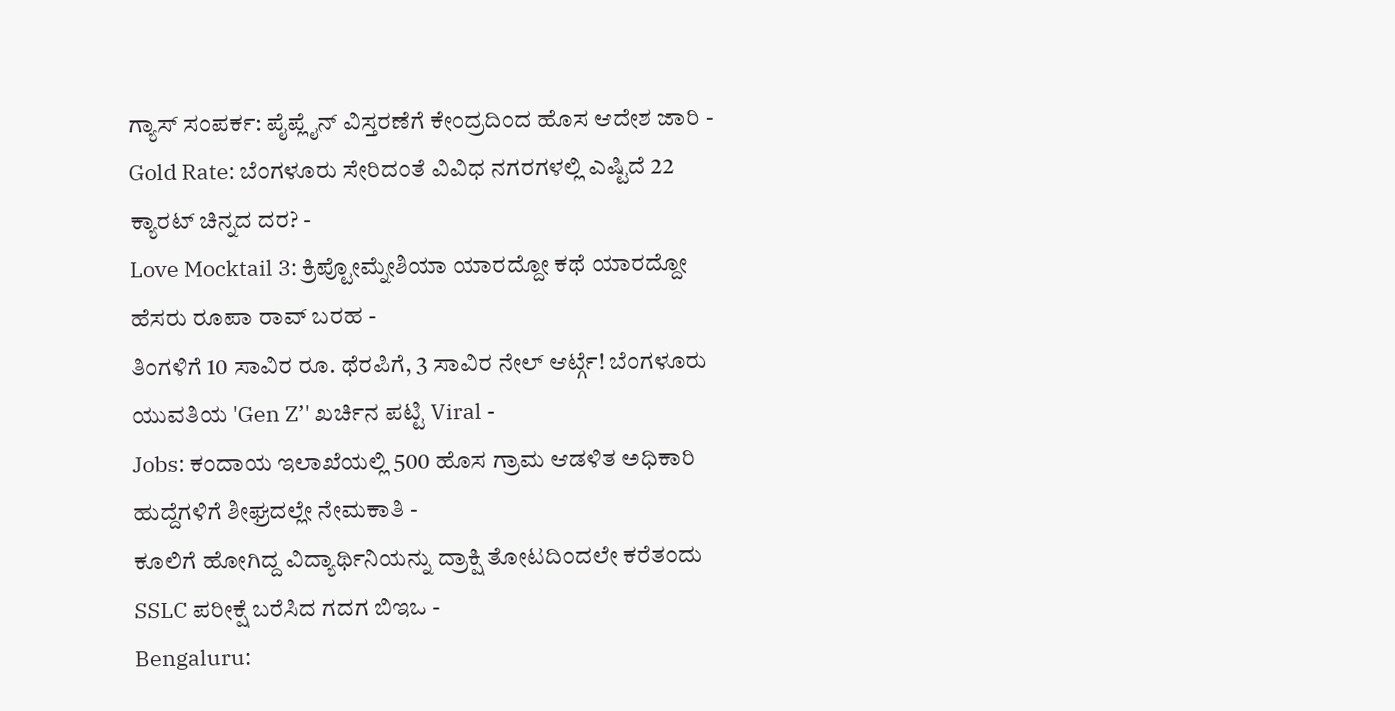ಗ್ಯಾಸ್ ಸಂಪರ್ಕ: ಪೈಪ್ಲೈನ್ ವಿಸ್ತರಣೆಗೆ ಕೇಂದ್ರದಿಂದ ಹೊಸ ಆದೇಶ ಜಾರಿ -
Gold Rate: ಬೆಂಗಳೂರು ಸೇರಿದಂತೆ ವಿವಿಧ ನಗರಗಳಲ್ಲಿ ಎಷ್ಟಿದೆ 22 ಕ್ಯಾರಟ್ ಚಿನ್ನದ ದರ? -
Love Mocktail 3: ಕ್ರಿಪ್ಟೋಮ್ನೇಶಿಯಾ ಯಾರದ್ದೋ ಕಥೆ ಯಾರದ್ದೋ ಹೆಸರು ರೂಪಾ ರಾವ್ ಬರಹ -
ತಿಂಗಳಿಗೆ 10 ಸಾವಿರ ರೂ. ಥೆರಪಿಗೆ, 3 ಸಾವಿರ ನೇಲ್ ಆರ್ಟ್ಗೆ! ಬೆಂಗಳೂರು ಯುವತಿಯ 'Gen Z’' ಖರ್ಚಿನ ಪಟ್ಟಿ Viral -
Jobs: ಕಂದಾಯ ಇಲಾಖೆಯಲ್ಲಿ 500 ಹೊಸ ಗ್ರಾಮ ಆಡಳಿತ ಅಧಿಕಾರಿ ಹುದ್ದೆಗಳಿಗೆ ಶೀಘ್ರದಲ್ಲೇ ನೇಮಕಾತಿ -
ಕೂಲಿಗೆ ಹೋಗಿದ್ದ ವಿದ್ಯಾರ್ಥಿನಿಯನ್ನು ದ್ರಾಕ್ಷಿ ತೋಟದಿಂದಲೇ ಕರೆತಂದು SSLC ಪರೀಕ್ಷೆ ಬರೆಸಿದ ಗದಗ ಬಿಇಒ -
Bengaluru: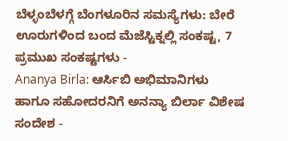ಬೆಳ್ಳಂಬೆಳಗ್ಗೆ ಬೆಂಗಳೂರಿನ ಸಮಸ್ಯೆಗಳು: ಬೇರೆ ಊರುಗಳಿಂದ ಬಂದ ಮೆಜೆಸ್ಟಿಕ್ನಲ್ಲಿ ಸಂಕಷ್ಟ, 7 ಪ್ರಮುಖ ಸಂಕಷ್ಟಗಳು -
Ananya Birla: ಆರ್ಸಿಬಿ ಅಭಿಮಾನಿಗಳು ಹಾಗೂ ಸಹೋದರನಿಗೆ ಅನನ್ಯಾ ಬಿರ್ಲಾ ವಿಶೇಷ ಸಂದೇಶ -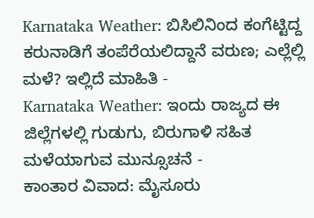Karnataka Weather: ಬಿಸಿಲಿನಿಂದ ಕಂಗೆಟ್ಟಿದ್ದ ಕರುನಾಡಿಗೆ ತಂಪೆರೆಯಲಿದ್ದಾನೆ ವರುಣ; ಎಲ್ಲೆಲ್ಲಿ ಮಳೆ? ಇಲ್ಲಿದೆ ಮಾಹಿತಿ -
Karnataka Weather: ಇಂದು ರಾಜ್ಯದ ಈ ಜಿಲ್ಲೆಗಳಲ್ಲಿ ಗುಡುಗು, ಬಿರುಗಾಳಿ ಸಹಿತ ಮಳೆಯಾಗುವ ಮುನ್ಸೂಚನೆ -
ಕಾಂತಾರ ವಿವಾದ: ಮೈಸೂರು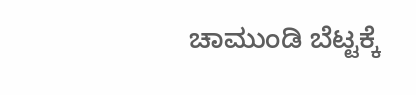ಚಾಮುಂಡಿ ಬೆಟ್ಟಕ್ಕೆ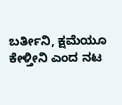ಬರ್ತೀನಿ, ಕ್ಷಮೆಯೂ ಕೇಳ್ತೀನಿ ಎಂದ ನಟ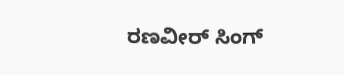ರಣವೀರ್ ಸಿಂಗ್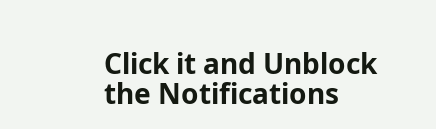Click it and Unblock the Notifications